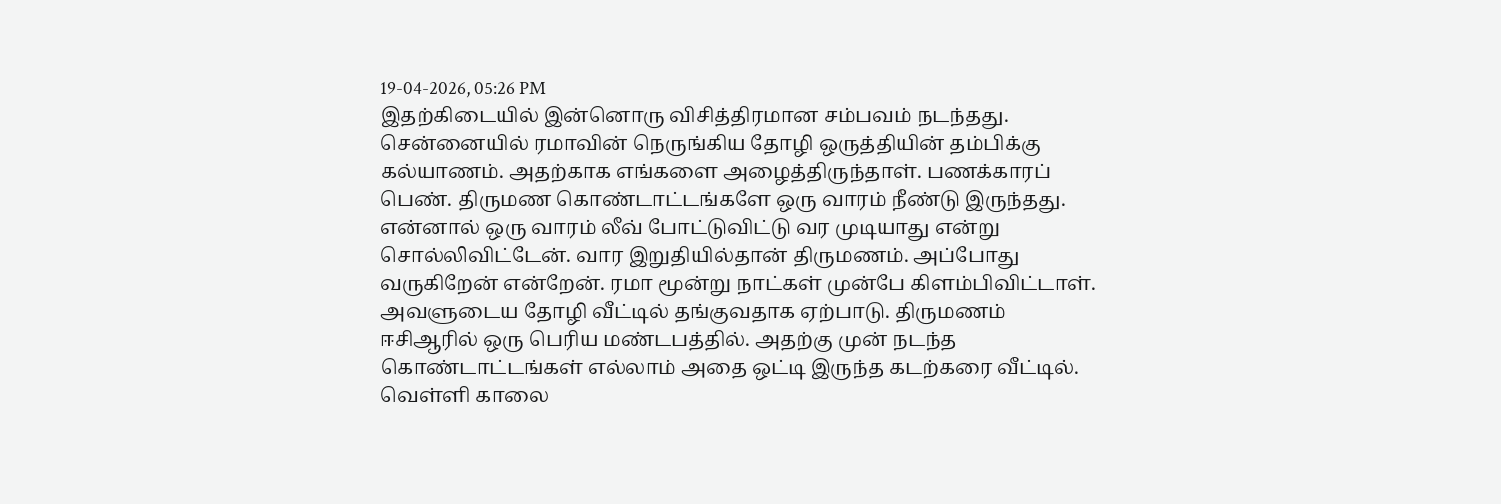19-04-2026, 05:26 PM
இதற்கிடையில் இன்னொரு விசித்திரமான சம்பவம் நடந்தது.
சென்னையில் ரமாவின் நெருங்கிய தோழி ஒருத்தியின் தம்பிக்கு கல்யாணம். அதற்காக எங்களை அழைத்திருந்தாள். பணக்காரப் பெண். திருமண கொண்டாட்டங்களே ஒரு வாரம் நீண்டு இருந்தது.
என்னால் ஒரு வாரம் லீவ் போட்டுவிட்டு வர முடியாது என்று சொல்லிவிட்டேன். வார இறுதியில்தான் திருமணம். அப்போது வருகிறேன் என்றேன். ரமா மூன்று நாட்கள் முன்பே கிளம்பிவிட்டாள்.
அவளுடைய தோழி வீட்டில் தங்குவதாக ஏற்பாடு. திருமணம் ஈசிஆரில் ஒரு பெரிய மண்டபத்தில். அதற்கு முன் நடந்த கொண்டாட்டங்கள் எல்லாம் அதை ஒட்டி இருந்த கடற்கரை வீட்டில்.
வெள்ளி காலை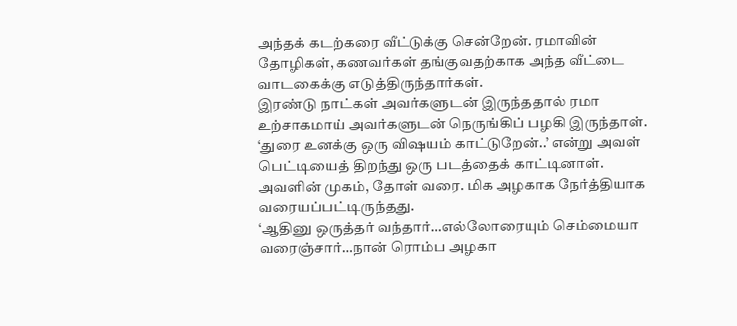அந்தக் கடற்கரை வீட்டுக்கு சென்றேன். ரமாவின் தோழிகள், கணவர்கள் தங்குவதற்காக அந்த வீட்டை வாடகைக்கு எடுத்திருந்தார்கள்.
இரண்டு நாட்கள் அவர்களுடன் இருந்ததால் ரமா உற்சாகமாய் அவர்களுடன் நெருங்கிப் பழகி இருந்தாள்.
‘துரை உனக்கு ஒரு விஷயம் காட்டுறேன்..’ என்று அவள் பெட்டியைத் திறந்து ஒரு படத்தைக் காட்டினாள். அவளின் முகம், தோள் வரை. மிக அழகாக நேர்த்தியாக வரையப்பட்டிருந்தது.
‘ஆதினு ஒருத்தர் வந்தார்…எல்லோரையும் செம்மையா வரைஞ்சார்…நான் ரொம்ப அழகா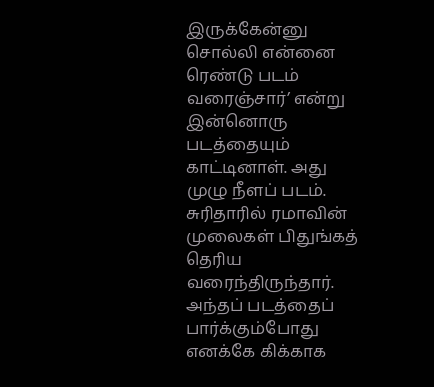இருக்கேன்னு சொல்லி என்னை ரெண்டு படம் வரைஞ்சார்’ என்று இன்னொரு படத்தையும் காட்டினாள். அது முழு நீளப் படம். சுரிதாரில் ரமாவின் முலைகள் பிதுங்கத் தெரிய வரைந்திருந்தார். அந்தப் படத்தைப் பார்க்கும்போது எனக்கே கிக்காக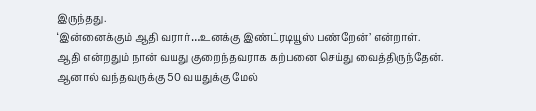இருந்தது.
‘இன்னைக்கும் ஆதி வரார்…உனக்கு இண்ட்ரடியூஸ் பண்றேன்’ என்றாள்.
ஆதி என்றதும் நான் வயது குறைந்தவராக கற்பனை செய்து வைத்திருந்தேன். ஆனால் வந்தவருக்கு 50 வயதுக்கு மேல்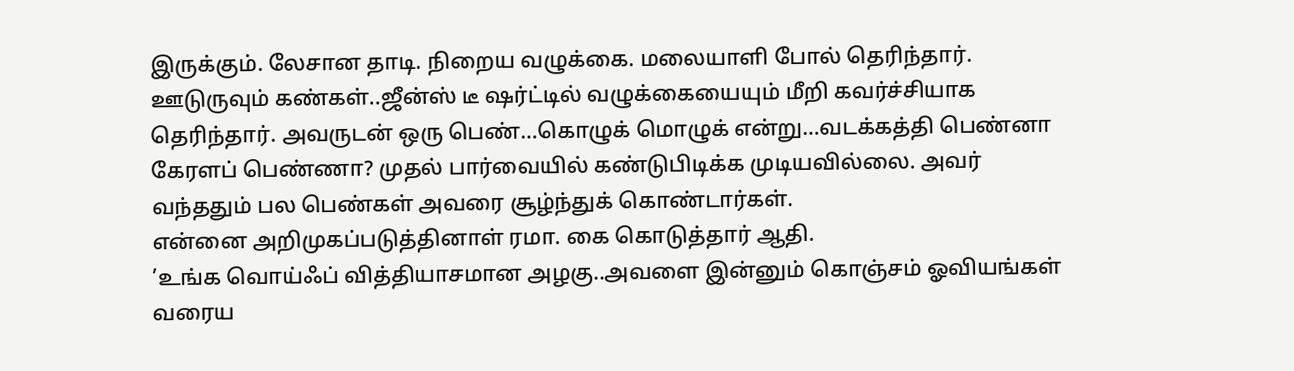இருக்கும். லேசான தாடி. நிறைய வழுக்கை. மலையாளி போல் தெரிந்தார். ஊடுருவும் கண்கள்..ஜீன்ஸ் டீ ஷர்ட்டில் வழுக்கையையும் மீறி கவர்ச்சியாக தெரிந்தார். அவருடன் ஒரு பெண்…கொழுக் மொழுக் என்று…வடக்கத்தி பெண்னா கேரளப் பெண்ணா? முதல் பார்வையில் கண்டுபிடிக்க முடியவில்லை. அவர் வந்ததும் பல பெண்கள் அவரை சூழ்ந்துக் கொண்டார்கள்.
என்னை அறிமுகப்படுத்தினாள் ரமா. கை கொடுத்தார் ஆதி.
’உங்க வொய்ஃப் வித்தியாசமான அழகு..அவளை இன்னும் கொஞ்சம் ஓவியங்கள் வரைய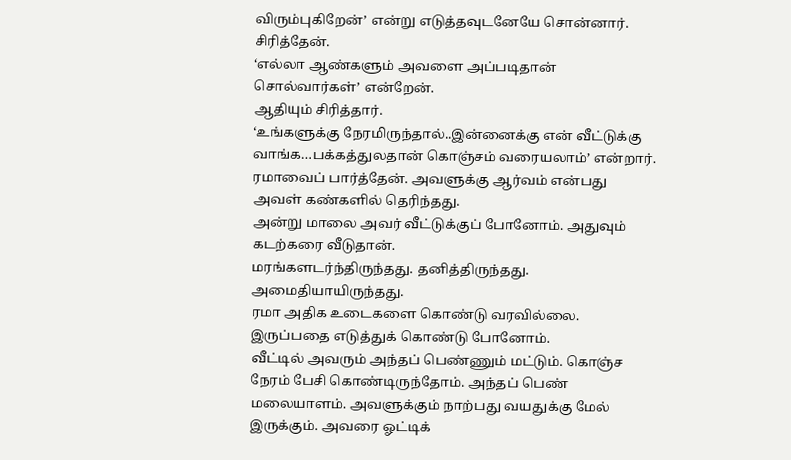விரும்புகிறேன்’ என்று எடுத்தவுடனேயே சொன்னார்.
சிரித்தேன்.
‘எல்லா ஆண்களும் அவளை அப்படிதான் சொல்வார்கள்’ என்றேன்.
ஆதியும் சிரித்தார்.
‘உங்களுக்கு நேரமிருந்தால்..இன்னைக்கு என் வீட்டுக்கு வாங்க…பக்கத்துலதான் கொஞ்சம் வரையலாம்’ என்றார்.
ரமாவைப் பார்த்தேன். அவளுக்கு ஆர்வம் என்பது அவள் கண்களில் தெரிந்தது.
அன்று மாலை அவர் வீட்டுக்குப் போனோம். அதுவும் கடற்கரை வீடுதான்.
மரங்களடர்ந்திருந்தது. தனித்திருந்தது. அமைதியாயிருந்தது.
ரமா அதிக உடைகளை கொண்டு வரவில்லை. இருப்பதை எடுத்துக் கொண்டு போனோம்.
வீட்டில் அவரும் அந்தப் பெண்ணும் மட்டும். கொஞ்ச நேரம் பேசி கொண்டிருந்தோம். அந்தப் பெண் மலையாளம். அவளுக்கும் நாற்பது வயதுக்கு மேல் இருக்கும். அவரை ஓட்டிக்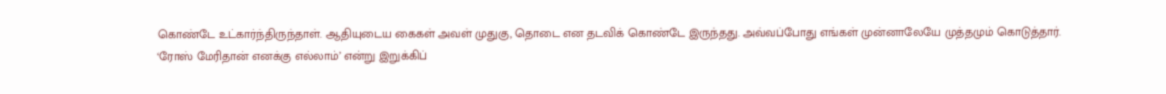கொண்டே உட்கார்ந்திருந்தாள். ஆதியுடைய கைகள் அவள் முதுகு, தொடை என தடவிக் கொண்டே இருந்தது. அவ்வப்போது எங்கள் முன்னாலேயே முத்தமும் கொடுத்தார்.
‘ரோஸ் மேரிதான் எனக்கு எல்லாம்’ என்று இறுக்கிப்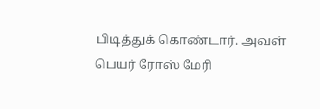பிடித்துக் கொண்டார். அவள் பெயர் ரோஸ் மேரி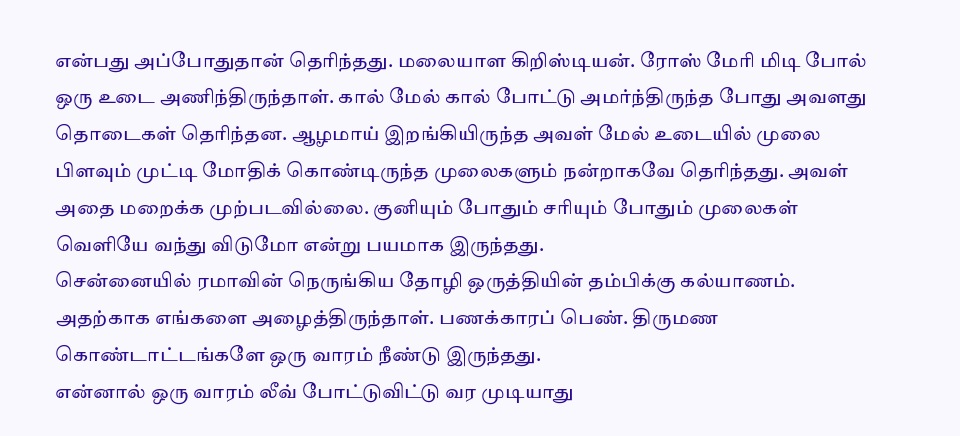என்பது அப்போதுதான் தெரிந்தது. மலையாள கிறிஸ்டியன். ரோஸ் மேரி மிடி போல் ஒரு உடை அணிந்திருந்தாள். கால் மேல் கால் போட்டு அமர்ந்திருந்த போது அவளது தொடைகள் தெரிந்தன. ஆழமாய் இறங்கியிருந்த அவள் மேல் உடையில் முலை பிளவும் முட்டி மோதிக் கொண்டிருந்த முலைகளும் நன்றாகவே தெரிந்தது. அவள் அதை மறைக்க முற்படவில்லை. குனியும் போதும் சரியும் போதும் முலைகள் வெளியே வந்து விடுமோ என்று பயமாக இருந்தது.
சென்னையில் ரமாவின் நெருங்கிய தோழி ஒருத்தியின் தம்பிக்கு கல்யாணம். அதற்காக எங்களை அழைத்திருந்தாள். பணக்காரப் பெண். திருமண கொண்டாட்டங்களே ஒரு வாரம் நீண்டு இருந்தது.
என்னால் ஒரு வாரம் லீவ் போட்டுவிட்டு வர முடியாது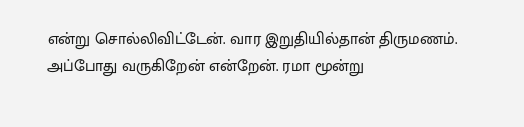என்று சொல்லிவிட்டேன். வார இறுதியில்தான் திருமணம். அப்போது வருகிறேன் என்றேன். ரமா மூன்று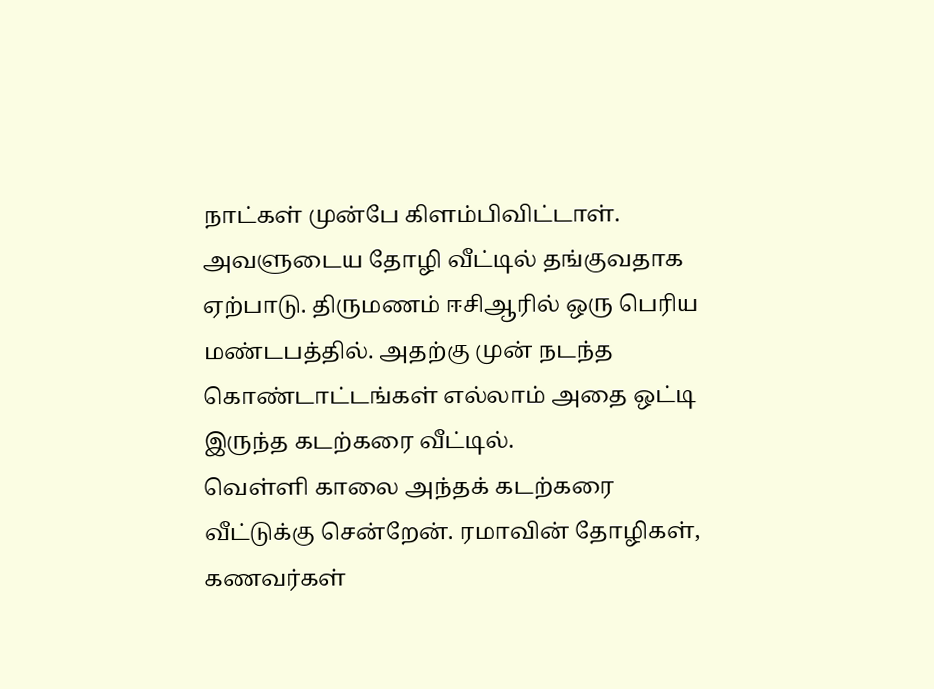நாட்கள் முன்பே கிளம்பிவிட்டாள்.
அவளுடைய தோழி வீட்டில் தங்குவதாக ஏற்பாடு. திருமணம் ஈசிஆரில் ஒரு பெரிய மண்டபத்தில். அதற்கு முன் நடந்த கொண்டாட்டங்கள் எல்லாம் அதை ஒட்டி இருந்த கடற்கரை வீட்டில்.
வெள்ளி காலை அந்தக் கடற்கரை வீட்டுக்கு சென்றேன். ரமாவின் தோழிகள், கணவர்கள்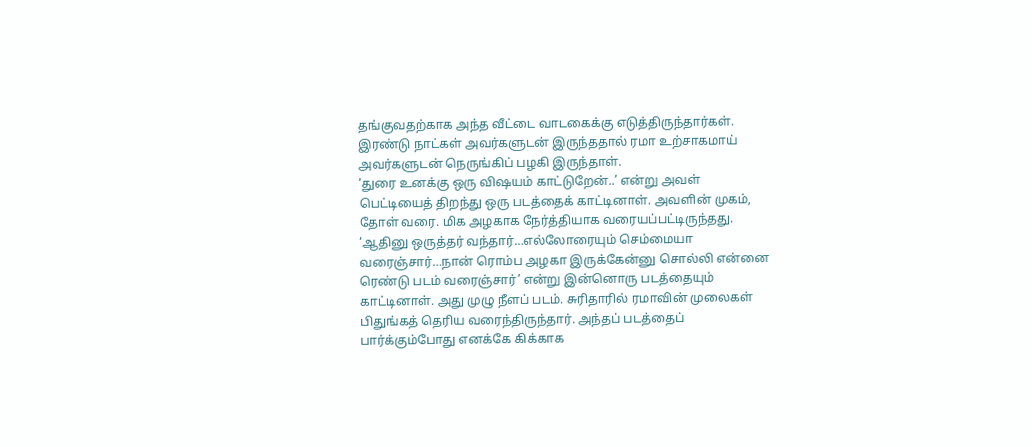தங்குவதற்காக அந்த வீட்டை வாடகைக்கு எடுத்திருந்தார்கள்.
இரண்டு நாட்கள் அவர்களுடன் இருந்ததால் ரமா உற்சாகமாய் அவர்களுடன் நெருங்கிப் பழகி இருந்தாள்.
‘துரை உனக்கு ஒரு விஷயம் காட்டுறேன்..’ என்று அவள் பெட்டியைத் திறந்து ஒரு படத்தைக் காட்டினாள். அவளின் முகம், தோள் வரை. மிக அழகாக நேர்த்தியாக வரையப்பட்டிருந்தது.
‘ஆதினு ஒருத்தர் வந்தார்…எல்லோரையும் செம்மையா வரைஞ்சார்…நான் ரொம்ப அழகா இருக்கேன்னு சொல்லி என்னை ரெண்டு படம் வரைஞ்சார்’ என்று இன்னொரு படத்தையும் காட்டினாள். அது முழு நீளப் படம். சுரிதாரில் ரமாவின் முலைகள் பிதுங்கத் தெரிய வரைந்திருந்தார். அந்தப் படத்தைப் பார்க்கும்போது எனக்கே கிக்காக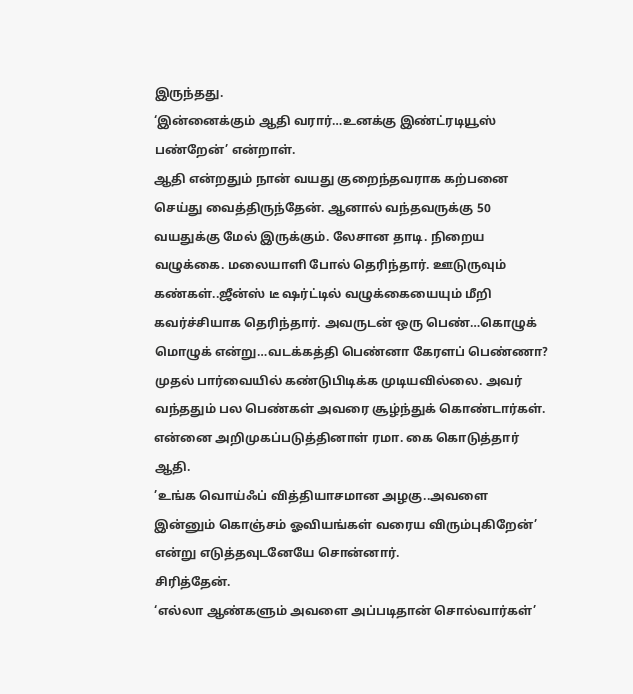இருந்தது.
‘இன்னைக்கும் ஆதி வரார்…உனக்கு இண்ட்ரடியூஸ் பண்றேன்’ என்றாள்.
ஆதி என்றதும் நான் வயது குறைந்தவராக கற்பனை செய்து வைத்திருந்தேன். ஆனால் வந்தவருக்கு 50 வயதுக்கு மேல் இருக்கும். லேசான தாடி. நிறைய வழுக்கை. மலையாளி போல் தெரிந்தார். ஊடுருவும் கண்கள்..ஜீன்ஸ் டீ ஷர்ட்டில் வழுக்கையையும் மீறி கவர்ச்சியாக தெரிந்தார். அவருடன் ஒரு பெண்…கொழுக் மொழுக் என்று…வடக்கத்தி பெண்னா கேரளப் பெண்ணா? முதல் பார்வையில் கண்டுபிடிக்க முடியவில்லை. அவர் வந்ததும் பல பெண்கள் அவரை சூழ்ந்துக் கொண்டார்கள்.
என்னை அறிமுகப்படுத்தினாள் ரமா. கை கொடுத்தார் ஆதி.
’உங்க வொய்ஃப் வித்தியாசமான அழகு..அவளை இன்னும் கொஞ்சம் ஓவியங்கள் வரைய விரும்புகிறேன்’ என்று எடுத்தவுடனேயே சொன்னார்.
சிரித்தேன்.
‘எல்லா ஆண்களும் அவளை அப்படிதான் சொல்வார்கள்’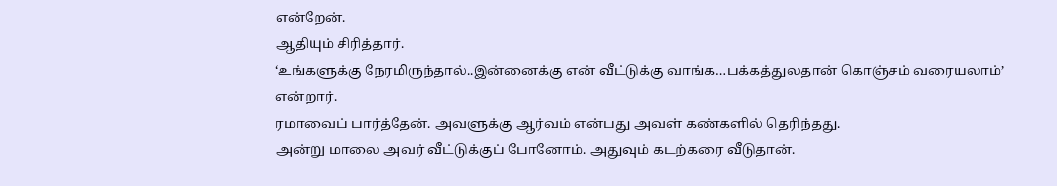என்றேன்.
ஆதியும் சிரித்தார்.
‘உங்களுக்கு நேரமிருந்தால்..இன்னைக்கு என் வீட்டுக்கு வாங்க…பக்கத்துலதான் கொஞ்சம் வரையலாம்’ என்றார்.
ரமாவைப் பார்த்தேன். அவளுக்கு ஆர்வம் என்பது அவள் கண்களில் தெரிந்தது.
அன்று மாலை அவர் வீட்டுக்குப் போனோம். அதுவும் கடற்கரை வீடுதான்.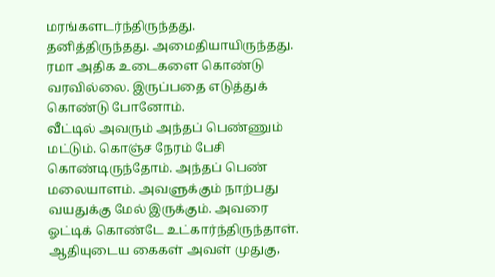மரங்களடர்ந்திருந்தது. தனித்திருந்தது. அமைதியாயிருந்தது.
ரமா அதிக உடைகளை கொண்டு வரவில்லை. இருப்பதை எடுத்துக் கொண்டு போனோம்.
வீட்டில் அவரும் அந்தப் பெண்ணும் மட்டும். கொஞ்ச நேரம் பேசி கொண்டிருந்தோம். அந்தப் பெண் மலையாளம். அவளுக்கும் நாற்பது வயதுக்கு மேல் இருக்கும். அவரை ஓட்டிக் கொண்டே உட்கார்ந்திருந்தாள். ஆதியுடைய கைகள் அவள் முதுகு,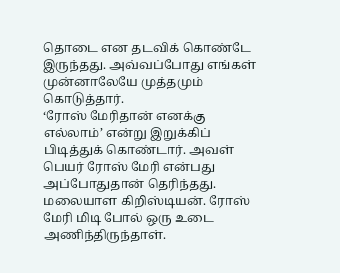தொடை என தடவிக் கொண்டே இருந்தது. அவ்வப்போது எங்கள் முன்னாலேயே முத்தமும் கொடுத்தார்.
‘ரோஸ் மேரிதான் எனக்கு எல்லாம்’ என்று இறுக்கிப் பிடித்துக் கொண்டார். அவள் பெயர் ரோஸ் மேரி என்பது அப்போதுதான் தெரிந்தது. மலையாள கிறிஸ்டியன். ரோஸ் மேரி மிடி போல் ஒரு உடை அணிந்திருந்தாள்.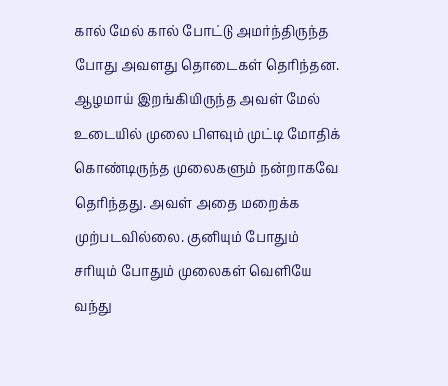கால் மேல் கால் போட்டு அமர்ந்திருந்த போது அவளது தொடைகள் தெரிந்தன. ஆழமாய் இறங்கியிருந்த அவள் மேல் உடையில் முலை பிளவும் முட்டி மோதிக் கொண்டிருந்த முலைகளும் நன்றாகவே தெரிந்தது. அவள் அதை மறைக்க முற்படவில்லை. குனியும் போதும் சரியும் போதும் முலைகள் வெளியே வந்து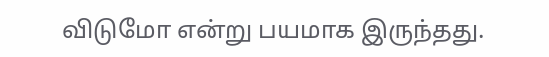விடுமோ என்று பயமாக இருந்தது.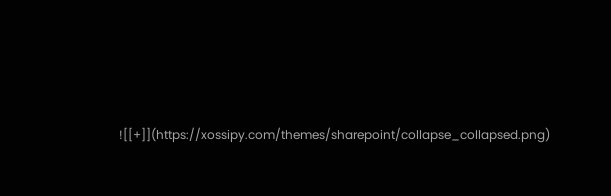![[+]](https://xossipy.com/themes/sharepoint/collapse_collapsed.png)